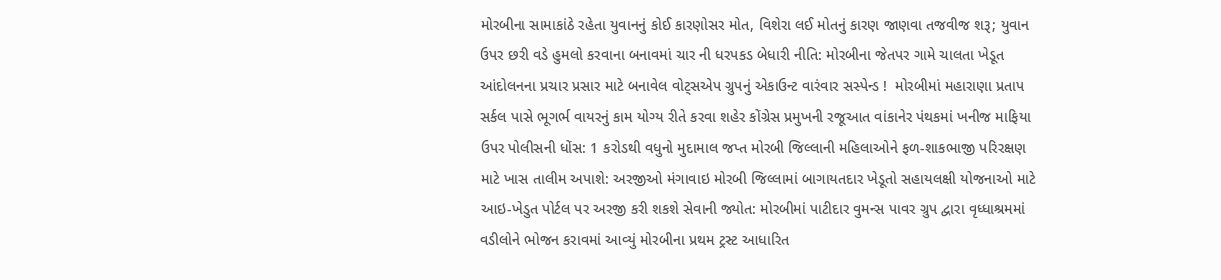મોરબીના સામાકાંઠે રહેતા યુવાનનું કોઈ કારણોસર મોત, વિશેરા લઈ મોતનું કારણ જાણવા તજવીજ શરૂ; યુવાન ઉપર છરી વડે હુમલો કરવાના બનાવમાં ચાર ની ધરપકડ બેધારી નીતિ: મોરબીના જેતપર ગામે ચાલતા ખેડૂત આંદોલનના પ્રચાર પ્રસાર માટે બનાવેલ વોટ્સએપ ગ્રુપનું એકાઉન્ટ વારંવાર સસ્પેન્ડ !  મોરબીમાં મહારાણા પ્રતાપ સર્કલ પાસે ભૂગર્ભ વાયરનું કામ યોગ્ય રીતે કરવા શહેર કોંગ્રેસ પ્રમુખની રજૂઆત વાંકાનેર પંથકમાં ખનીજ માફિયા ઉપર પોલીસની ધોંસ: 1 કરોડથી વધુનો મુદામાલ જપ્ત મોરબી જિલ્લાની મહિલાઓને ફળ-શાકભાજી પરિરક્ષણ માટે ખાસ તાલીમ અપાશે: અરજીઓ મંગાવાઇ મોરબી જિલ્લામાં બાગાયતદાર ખેડૂતો સહાયલક્ષી યોજનાઓ માટે આઇ-ખેડુત પોર્ટલ પર અરજી કરી શકશે સેવાની જ્યોત: મોરબીમાં પાટીદાર વુમન્સ પાવર ગ્રુપ દ્વારા વૃધ્ધાશ્રમમાં વડીલોને ભોજન કરાવમાં આવ્યું મોરબીના પ્રથમ ટ્રસ્ટ આધારિત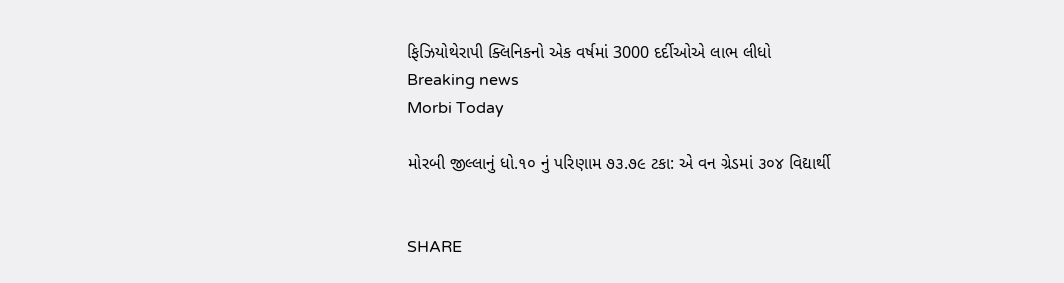ફિઝિયોથેરાપી ક્લિનિકનો એક વર્ષમાં 3000 દર્દીઓએ લાભ લીધો
Breaking news
Morbi Today

મોરબી જીલ્લાનું ધો.૧૦ નું પરિણામ ૭૩.૭૯ ટકા: એ વન ગ્રેડમાં ૩૦૪ વિદ્યાર્થી


SHARE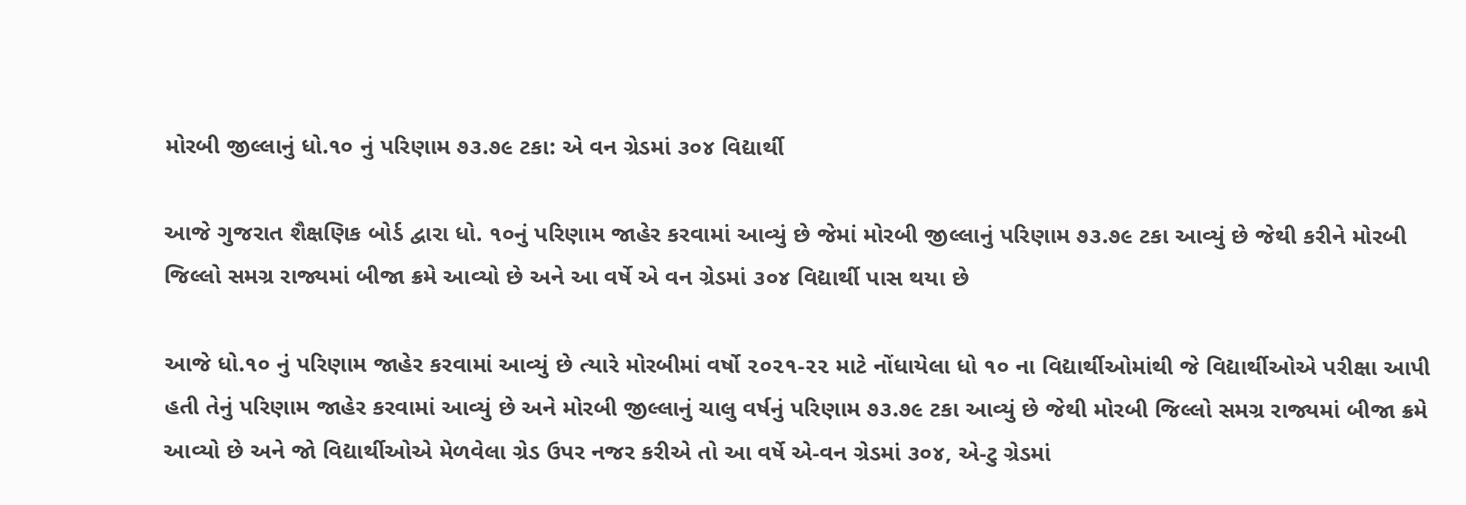મોરબી જીલ્લાનું ધો.૧૦ નું પરિણામ ૭૩.૭૯ ટકા: એ વન ગ્રેડમાં ૩૦૪ વિદ્યાર્થી

આજે ગુજરાત શૈક્ષણિક બોર્ડ દ્વારા ધો. ૧૦નું પરિણામ જાહેર કરવામાં આવ્યું છે જેમાં મોરબી જીલ્લાનું પરિણામ ૭૩.૭૯ ટકા આવ્યું છે જેથી કરીને મોરબી જિલ્લો સમગ્ર રાજ્યમાં બીજા ક્રમે આવ્યો છે અને આ વર્ષે એ વન ગ્રેડમાં ૩૦૪ વિદ્યાર્થી પાસ થયા છે

આજે ધો.૧૦ નું પરિણામ જાહેર કરવામાં આવ્યું છે ત્યારે મોરબીમાં વર્ષો ૨૦૨૧-૨૨ માટે નોંધાયેલા ધો ૧૦ ના વિદ્યાર્થીઓમાંથી જે વિદ્યાર્થીઓએ પરીક્ષા આપી હતી તેનું પરિણામ જાહેર કરવામાં આવ્યું છે અને મોરબી જીલ્લાનું ચાલુ વર્ષનું પરિણામ ૭૩.૭૯ ટકા આવ્યું છે જેથી મોરબી જિલ્લો સમગ્ર રાજ્યમાં બીજા ક્રમે આવ્યો છે અને જો વિદ્યાર્થીઓએ મેળવેલા ગ્રેડ ઉપર નજર કરીએ તો આ વર્ષે એ-વન ગ્રેડમાં ૩૦૪, એ-ટુ ગ્રેડમાં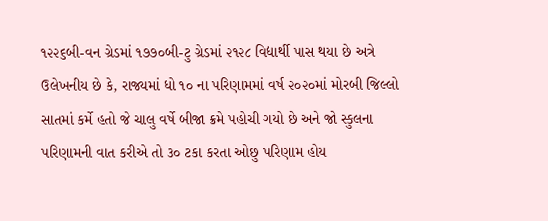૧૨૨૬બી-વન ગ્રેડમાં ૧૭૭૦બી-ટુ ગ્રેડમાં ૨૧૨૮ વિદ્યાર્થી પાસ થયા છે અત્રે ઉલેખનીય છે કે, રાજ્યમાં ધો ૧૦ ના પરિણામમાં વર્ષ ૨૦૨૦માં મોરબી જિલ્લો સાતમાં કર્મે હતો જે ચાલુ વર્ષે બીજા ક્રમે પહોચી ગયો છે અને જો સ્કુલના પરિણામની વાત કરીએ તો ૩૦ ટકા કરતા ઓછુ પરિણામ હોય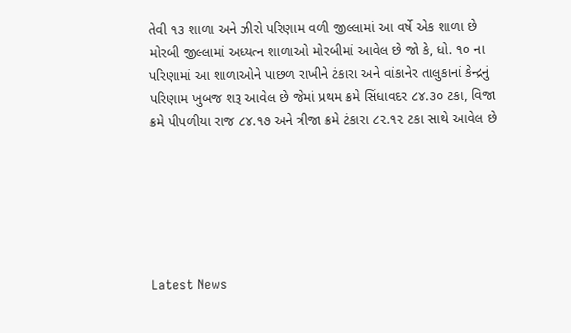તેવી ૧૩ શાળા અને ઝીરો પરિણામ વળી જીલ્લામાં આ વર્ષે એક શાળા છે મોરબી જીલ્લામાં અધ્યત્ન શાળાઓ મોરબીમાં આવેલ છે જો કે, ધો. ૧૦ ના પરિણામાં આ શાળાઓને પાછળ રાખીને ટંકારા અને વાંકાનેર તાલુકાનાં કેન્દ્રનું પરિણામ ખુબજ શરૂ આવેલ છે જેમાં પ્રથમ ક્રમે સિંધાવદર ૮૪.૩૦ ટકા, વિજા ક્રમે પીપળીયા રાજ ૮૪.૧૭ અને ત્રીજા ક્રમે ટંકારા ૮૨.૧૨ ટકા સાથે આવેલ છે






Latest News